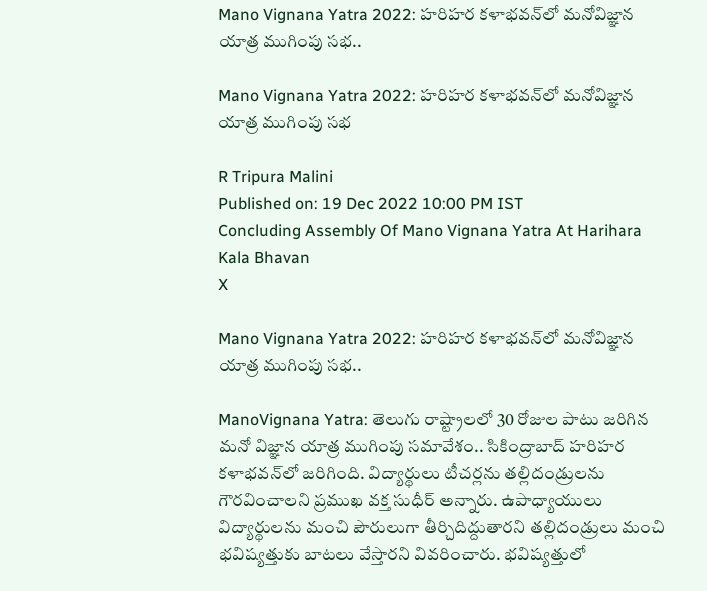Mano Vignana Yatra 2022: హరిహర కళాభవన్‌లో మనోవిజ్ఞాన యాత్ర ముగింపు సభ..

Mano Vignana Yatra 2022: హరిహర కళాభవన్‌లో మనోవిజ్ఞాన యాత్ర ముగింపు సభ

R Tripura Malini
Published on: 19 Dec 2022 10:00 PM IST
Concluding Assembly Of Mano Vignana Yatra At Harihara Kala Bhavan
X

Mano Vignana Yatra 2022: హరిహర కళాభవన్‌లో మనోవిజ్ఞాన యాత్ర ముగింపు సభ..

ManoVignana Yatra: తెలుగు రాష్ట్రాలలో 30 రోజుల పాటు జరిగిన మనో విజ్ఞాన యాత్ర ముగింపు సమావేశం.. సికింద్రాబాద్ హరిహర కళాభవన్‌లో జరిగింది. విద్యార్థులు టీచర్లను తల్లిదండ్రులను గౌరవించాలని ప్రముఖ వక్త సుధీర్ అన్నారు. ఉపాధ్యాయులు విద్యార్థులను మంచి పౌరులుగా తీర్చిదిద్దుతారని తల్లిదండ్రులు మంచి భవిష్యత్తుకు బాటలు వేస్తారని వివరించారు. భవిష్యత్తులో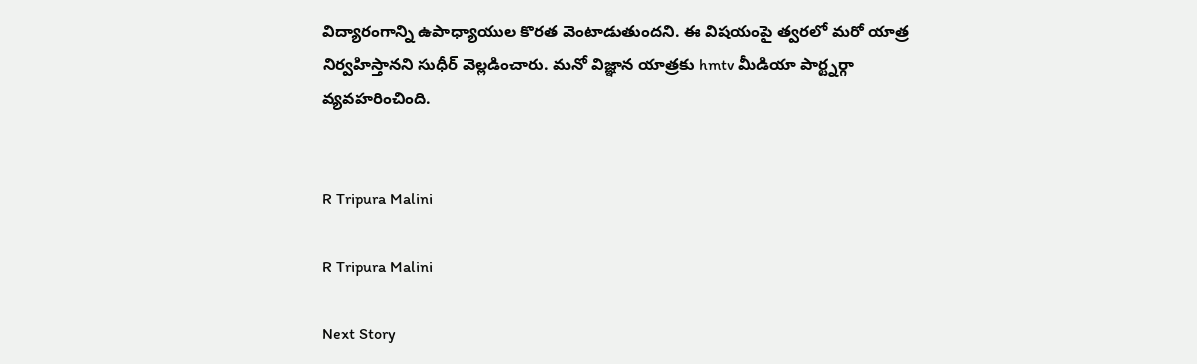విద్యారంగాన్ని ఉపాధ్యాయుల కొరత వెంటాడుతుందని. ఈ విషయంపై త్వరలో మరో యాత్ర నిర్వహిస్తానని సుధీర్ వెల్లడించారు. మనో విజ్ఞాన యాత్రకు hmtv మీడియా పార్ట్నర్గా వ్యవహరించింది.


R Tripura Malini

R Tripura Malini

Next Story